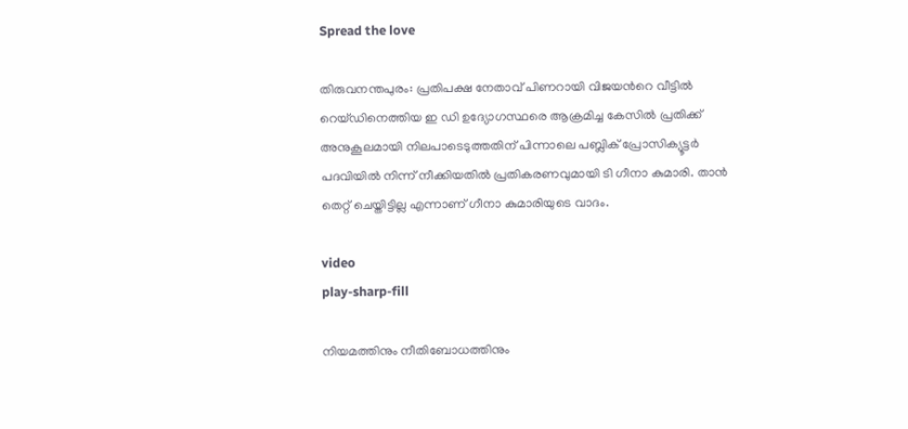Spread the love

തിരുവനന്തപുരം: പ്രതിപക്ഷ നേതാവ് പിണറായി വിജയൻറെ വീട്ടിൽ റെയ്ഡിനെത്തിയ ഇ ഡി ഉദ്യോഗസ്ഥരെ ആക്രമിച്ച കേസില്‍ പ്രതിക്ക് അനുകൂലമായി നിലപാടെടുത്തതിന് പിന്നാലെ പബ്ലിക് പ്രോസിക്യൂട്ടര്‍ പദവിയില്‍ നിന്ന് നീക്കിയതില്‍ പ്രതികരണവുമായി ടി ഗീനാ കുമാരി. താന്‍ തെറ്റ് ചെയ്തിട്ടില്ല എന്നാണ് ഗീനാ കുമാരിയുടെ വാദം.

video
play-sharp-fill

നിയമത്തിനും നീതിബോധത്തിനും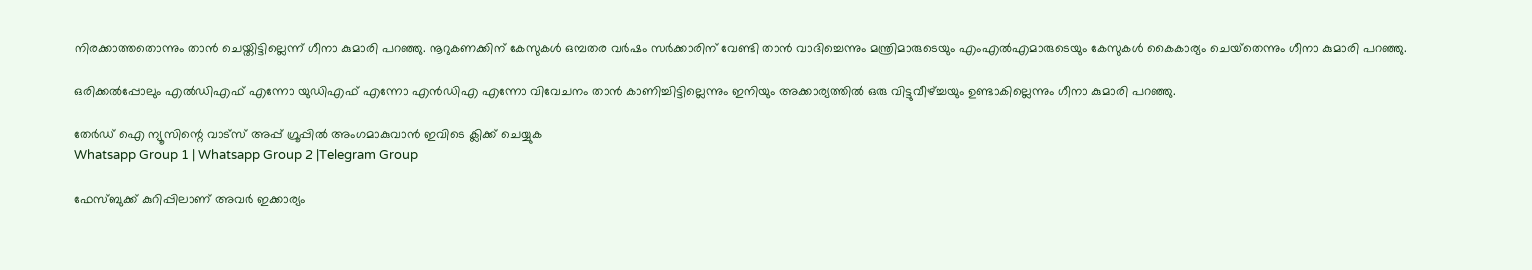നിരക്കാത്തതൊന്നും താന്‍ ചെയ്തിട്ടില്ലെന്ന് ഗീനാ കുമാരി പറഞ്ഞു. നൂറുകണക്കിന് കേസുകള്‍ ഒമ്പതര വര്‍ഷം സര്‍ക്കാരിന് വേണ്ടി താന്‍ വാദിച്ചെന്നും മന്ത്രിമാരുടെയും എംഎല്‍എമാരുടെയും കേസുകള്‍ കൈകാര്യം ചെയ്‌തെന്നും ഗീനാ കുമാരി പറഞ്ഞു.

ഒരിക്കല്‍പ്പോലും എല്‍ഡിഎഫ് എന്നോ യുഡിഎഫ് എന്നോ എന്‍ഡിഎ എന്നോ വിവേചനം താന്‍ കാണിച്ചിട്ടില്ലെന്നും ഇനിയും അക്കാര്യത്തില്‍ ഒരു വിട്ടുവീഴ്ച്ചയും ഉണ്ടാകില്ലെന്നും ഗീനാ കുമാരി പറഞ്ഞു.

തേർഡ് ഐ ന്യൂസിന്റെ വാട്സ് അപ്പ് ഗ്രൂപ്പിൽ അംഗമാകുവാൻ ഇവിടെ ക്ലിക്ക് ചെയ്യുക
Whatsapp Group 1 | Whatsapp Group 2 |Telegram Group

ഫേസ്ബുക്ക് കുറിപ്പിലാണ് അവര്‍ ഇക്കാര്യം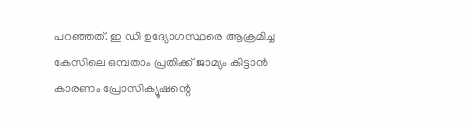പറഞ്ഞത്. ഇ ഡി ഉദ്യോഗസ്ഥരെ ആക്രമിച്ച കേസിലെ ഒമ്പതാം പ്രതിക്ക് ജാമ്യം കിട്ടാന്‍ കാരണം പ്രോസിക്യൂഷന്റെ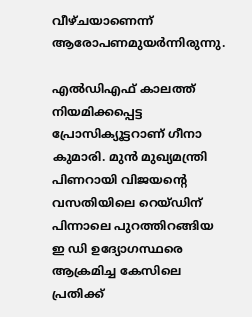വീഴ്ചയാണെന്ന് ആരോപണമുയര്‍ന്നിരുന്നു.

എല്‍ഡിഎഫ് കാലത്ത് നിയമിക്കപ്പെട്ട പ്രോസിക്യൂട്ടറാണ് ഗീനാ കുമാരി. മുന്‍ മുഖ്യമന്ത്രി പിണറായി വിജയന്റെ വസതിയിലെ റെയ്ഡിന് പിന്നാലെ പുറത്തിറങ്ങിയ ഇ ഡി ഉദ്യോഗസ്ഥരെ ആക്രമിച്ച കേസിലെ പ്രതിക്ക്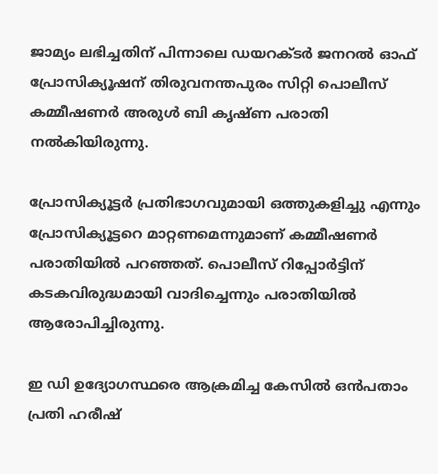ജാമ്യം ലഭിച്ചതിന് പിന്നാലെ ഡയറക്ടര്‍ ജനറല്‍ ഓഫ് പ്രോസിക്യൂഷന് തിരുവനന്തപുരം സിറ്റി പൊലീസ് കമ്മീഷണര്‍ അരുള്‍ ബി കൃഷ്ണ പരാതി നല്‍കിയിരുന്നു.

പ്രോസിക്യൂട്ടര്‍ പ്രതിഭാഗവുമായി ഒത്തുകളിച്ചു എന്നും പ്രോസിക്യൂട്ടറെ മാറ്റണമെന്നുമാണ് കമ്മീഷണര്‍ പരാതിയില്‍ പറഞ്ഞത്. പൊലീസ് റിപ്പോര്‍ട്ടിന് കടകവിരുദ്ധമായി വാദിച്ചെന്നും പരാതിയില്‍ ആരോപിച്ചിരുന്നു.

ഇ ഡി ഉദ്യോഗസ്ഥരെ ആക്രമിച്ച കേസില്‍ ഒന്‍പതാം പ്രതി ഹരീഷ്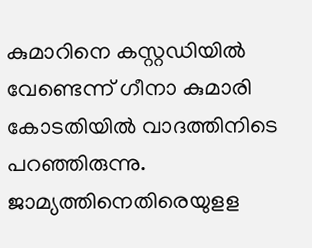കുമാറിനെ കസ്റ്റഡിയില്‍ വേണ്ടെന്ന് ഗീനാ കുമാരി കോടതിയില്‍ വാദത്തിനിടെ പറഞ്ഞിരുന്നു. ജാമ്യത്തിനെതിരെയുളള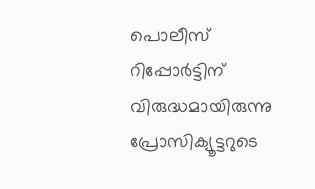പൊലീസ് റിപ്പോര്‍ട്ടിന് വിരുദ്ധമായിരുന്നു പ്രോസിക്യൂട്ടറുടെ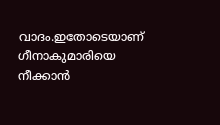വാദം.ഇതോടെയാണ് ഗീനാകുമാരിയെ നീക്കാന്‍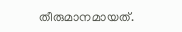തീരുമാനമായത്.